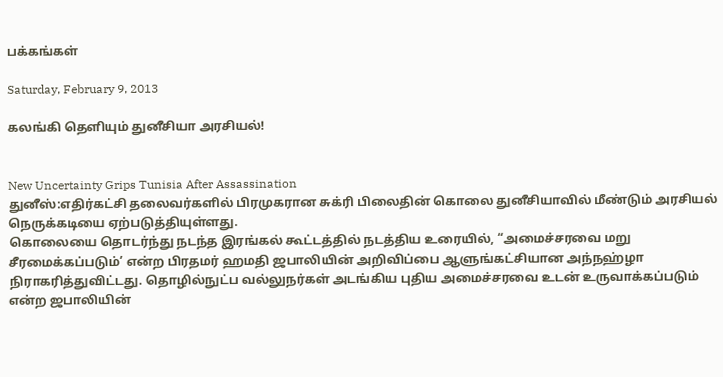பக்கங்கள்

Saturday, February 9, 2013

கலங்கி தெளியும் துனீசியா அரசியல்!


New Uncertainty Grips Tunisia After Assassination
துனீஸ்:எதிர்கட்சி தலைவர்களில் பிரமுகரான சுக்ரி பிலைதின் கொலை துனீசியாவில் மீண்டும் அரசியல் நெருக்கடியை ஏற்படுத்தியுள்ளது.
கொலையை தொடர்ந்து நடந்த இரங்கல் கூட்டத்தில் நடத்திய உரையில், “அமைச்சரவை மறு சீரமைக்கப்படும்’ என்ற பிரதமர் ஹமதி ஜபாலியின் அறிவிப்பை ஆளுங்கட்சியான அந்நஹ்ழா நிராகரித்துவிட்டது. தொழில்நுட்ப வல்லுநர்கள் அடங்கிய புதிய அமைச்சரவை உடன் உருவாக்கப்படும் என்ற ஜபாலியின்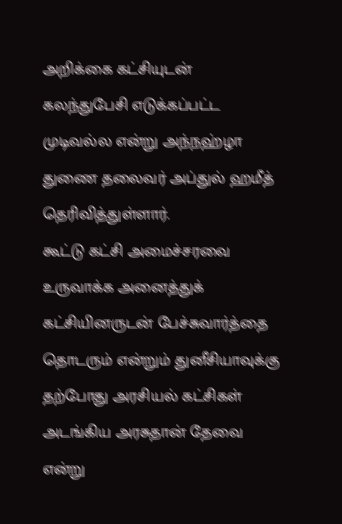அறிக்கை கட்சியுடன் கலந்துபேசி எடுக்கப்பட்ட முடிவல்ல என்று அந்நஹ்ழா துணை தலைவர் அப்துல் ஹமீத் தெரிவித்துள்ளார்.
கூட்டு கட்சி அமைச்சரவை உருவாக்க அனைத்துக் கட்சியினருடன் பேச்சுவார்த்தை தொடரும் என்றும் துனீசியாவுக்கு தற்போது அரசியல் கட்சிகள் அடங்கிய அரசுதான் தேவை என்று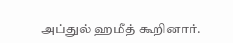அப்துல் ஹமீத் கூறினார்.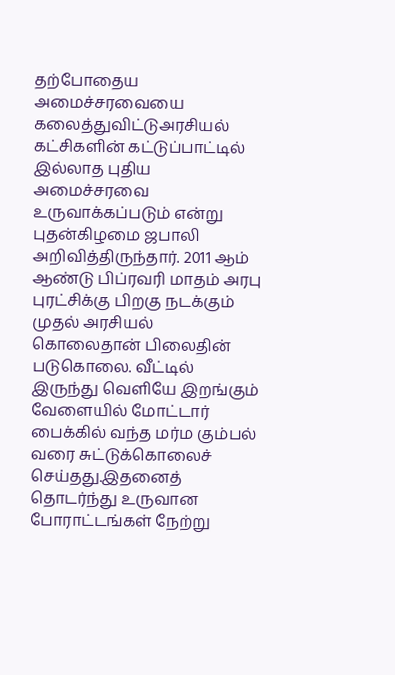தற்போதைய அமைச்சரவையை கலைத்துவிட்டுஅரசியல் கட்சிகளின் கட்டுப்பாட்டில் இல்லாத புதிய அமைச்சரவை உருவாக்கப்படும் என்று புதன்கிழமை ஜபாலி அறிவித்திருந்தார். 2011 ஆம் ஆண்டு பிப்ரவரி மாதம் அரபு புரட்சிக்கு பிறகு நடக்கும் முதல் அரசியல் கொலைதான் பிலைதின் படுகொலை. வீட்டில் இருந்து வெளியே இறங்கும் வேளையில் மோட்டார் பைக்கில் வந்த மர்ம கும்பல் வரை சுட்டுக்கொலைச் செய்தது.இதனைத் தொடர்ந்து உருவான போராட்டங்கள் நேற்று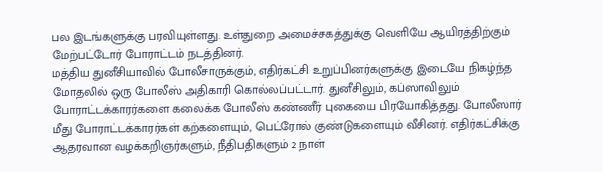பல இடங்களுக்கு பரவியுள்ளது. உள்துறை அமைச்சகத்துக்கு வெளியே ஆயிரத்திற்கும் மேற்பட்டோர் போராட்டம் நடத்தினர்.
மத்திய துனீசியாவில் போலீசாருக்கும், எதிர்கட்சி உறுப்பினர்களுக்கு இடையே நிகழ்ந்த மோதலில் ஒரு போலீஸ் அதிகாரி கொல்லப்பட்டார். துனீசிலும், கப்ஸாவிலும் போராட்டக்காரர்களை கலைக்க போலீஸ் கண்ணீர் புகையை பிரயோகித்தது. போலீஸார் மீது போராட்டக்காரர்கள் கற்களையும், பெட்ரோல் குண்டுகளையும் வீசினர். எதிர்கட்சிக்கு ஆதரவான வழக்கறிஞர்களும், நீதிபதிகளும் 2 நாள்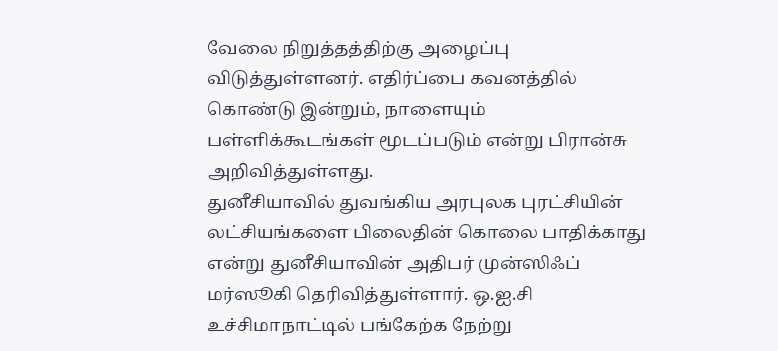வேலை நிறுத்தத்திற்கு அழைப்பு விடுத்துள்ளனர். எதிர்ப்பை கவனத்தில் கொண்டு இன்றும், நாளையும் பள்ளிக்கூடங்கள் மூடப்படும் என்று பிரான்சு அறிவித்துள்ளது.
துனீசியாவில் துவங்கிய அரபுலக புரட்சியின் லட்சியங்களை பிலைதின் கொலை பாதிக்காது என்று துனீசியாவின் அதிபர் முன்ஸிஃப் மர்ஸூகி தெரிவித்துள்ளார். ஒ.ஐ.சி உச்சிமாநாட்டில் பங்கேற்க நேற்று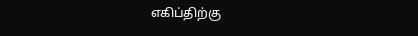எகிப்திற்கு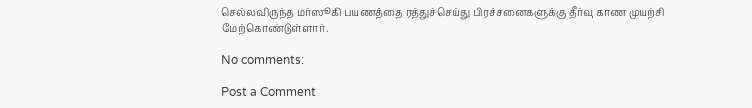செல்லவிருந்த மர்ஸூகி பயணத்தை ரத்துச்செய்து பிரச்சனைகளுக்கு தீர்வு காண முயற்சி மேற்கொண்டுள்ளார்.

No comments:

Post a Comment